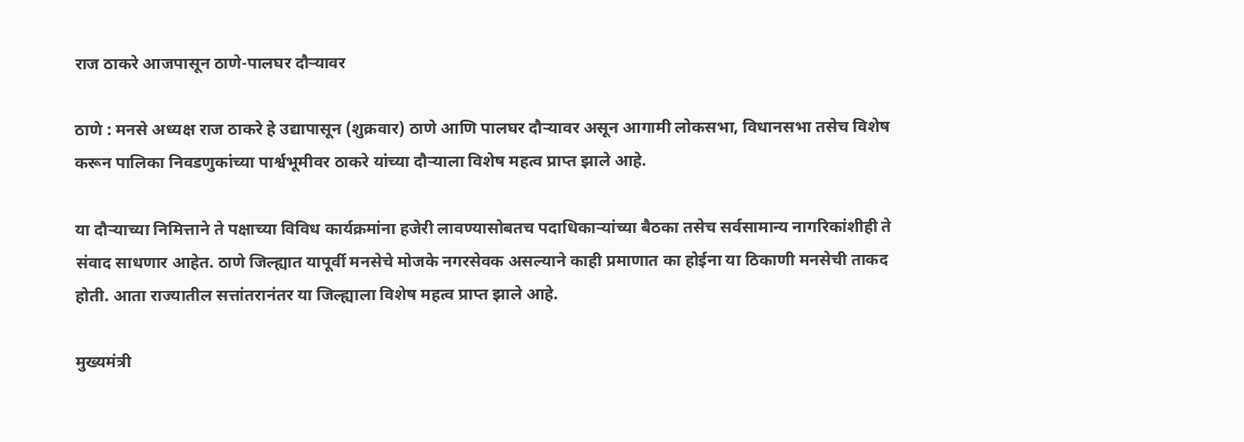राज ठाकरे आजपासून ठाणे-पालघर दौऱ्यावर

ठाणे : मनसे अध्यक्ष राज ठाकरे हे उद्यापासून (शुक्रवार) ठाणे आणि पालघर दौऱ्यावर असून आगामी लोकसभा, विधानसभा तसेच विशेष करून पालिका निवडणुकांच्या पार्श्वभूमीवर ठाकरे यांच्या दौऱ्याला विशेष महत्व प्राप्त झाले आहे.

या दौऱ्याच्या निमित्ताने ते पक्षाच्या विविध कार्यक्रमांना हजेरी लावण्यासोबतच पदाधिकाऱ्यांच्या बैठका तसेच सर्वसामान्य नागरिकांशीही ते संवाद साधणार आहेत. ठाणे जिल्ह्यात यापूर्वी मनसेचे मोजके नगरसेवक असल्याने काही प्रमाणात का होईना या ठिकाणी मनसेची ताकद होती. आता राज्यातील सत्तांतरानंतर या जिल्ह्याला विशेष महत्व प्राप्त झाले आहे.

मुख्यमंत्री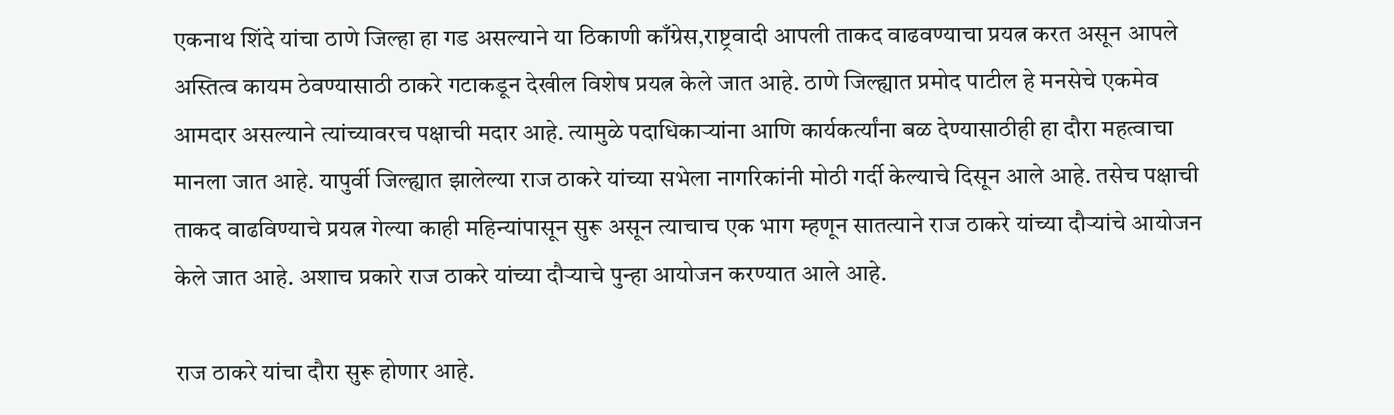एकनाथ शिंदे यांचा ठाणे जिल्हा हा गड असल्याने या ठिकाणी काँग्रेस,राष्ट्रवादी आपली ताकद वाढवण्याचा प्रयत्न करत असून आपले अस्तित्व कायम ठेवण्यासाठी ठाकरे गटाकडून देखील विशेष प्रयत्न केले जात आहे. ठाणे जिल्ह्यात प्रमोद पाटील हे मनसेचे एकमेव आमदार असल्याने त्यांच्यावरच पक्षाची मदार आहे. त्यामुळे पदाधिकाऱ्यांना आणि कार्यकर्त्यांना बळ देण्यासाठीही हा दौरा महत्वाचा मानला जात आहे. यापुर्वी जिल्ह्यात झालेल्या राज ठाकरे यांच्या सभेला नागरिकांनी मोठी गर्दी केल्याचे दिसून आले आहे. तसेच पक्षाची ताकद वाढविण्याचे प्रयत्न गेल्या काही महिन्यांपासून सुरू असून त्याचाच एक भाग म्हणून सातत्याने राज ठाकरे यांच्या दौऱ्यांचे आयोजन केले जात आहे. अशाच प्रकारे राज ठाकरे यांच्या दौऱ्याचे पुन्हा आयोजन करण्यात आले आहे.

राज ठाकरे यांचा दौरा सुरू होणार आहे.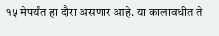१५ मेपर्यंत हा दौरा असणार आहे. या कालावधीत ते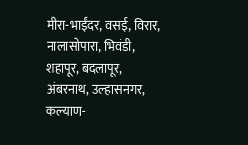मीरा-भाईंदर, वसई, विरार, नालासोपारा, भिवंडी, शहापूर, बदलापूर, अंबरनाथ, उल्हासनगर, कल्याण-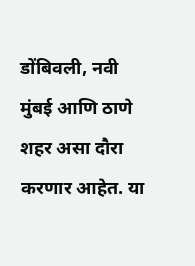डोंबिवली, नवी मुंबई आणि ठाणे शहर असा दौरा करणार आहेत. या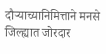दौऱ्याच्यानिमित्ताने मनसे जिल्ह्यात जोरदार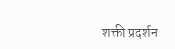शक्ती प्रदर्शन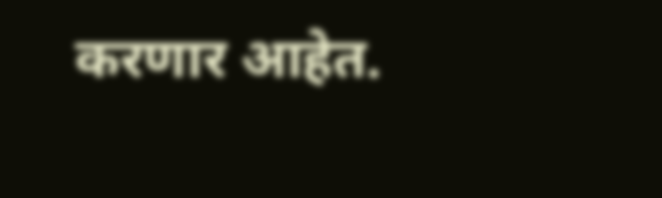करणार आहेत.